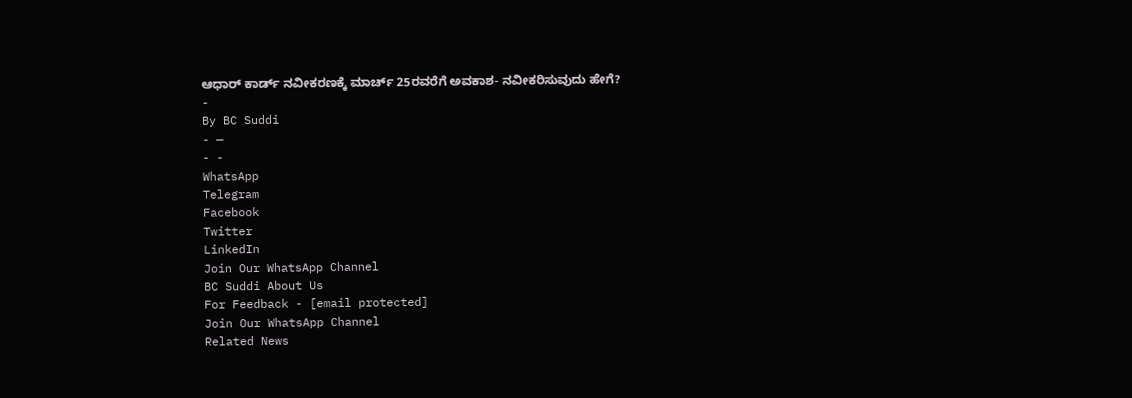ಆಧಾರ್ ಕಾರ್ಡ್ ನವೀಕರಣಕ್ಕೆ ಮಾರ್ಚ್ 25ರವರೆಗೆ ಅವಕಾಶ- ನವೀಕರಿಸುವುದು ಹೇಗೆ?
-
By BC Suddi
- —
- -
WhatsApp
Telegram
Facebook
Twitter
LinkedIn
Join Our WhatsApp Channel
BC Suddi About Us
For Feedback - [email protected]
Join Our WhatsApp Channel
Related News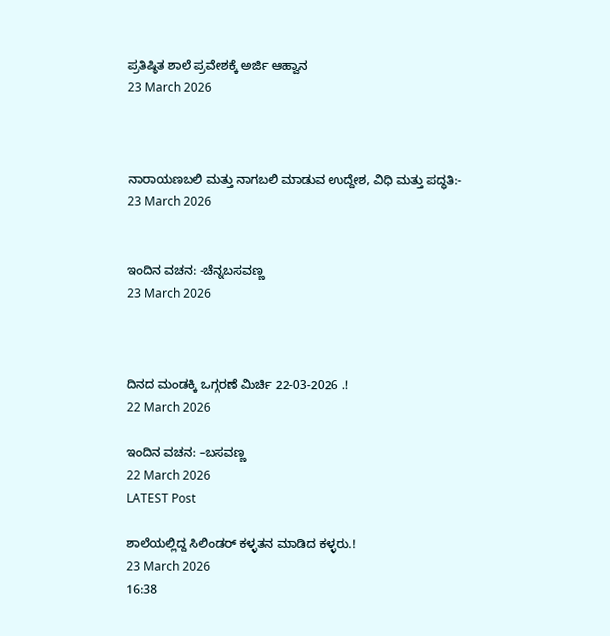ಪ್ರತಿಷ್ಠಿತ ಶಾಲೆ ಪ್ರವೇಶಕ್ಕೆ ಅರ್ಜಿ ಆಹ್ವಾನ
23 March 2026



ನಾರಾಯಣಬಲಿ ಮತ್ತು ನಾಗಬಲಿ ಮಾಡುವ ಉದ್ದೇಶ, ವಿಧಿ ಮತ್ತು ಪದ್ಧತಿ:-
23 March 2026


ಇಂದಿನ ವಚನ: -ಚೆನ್ನಬಸವಣ್ಣ
23 March 2026



ದಿನದ ಮಂಡಕ್ಕಿ ಒಗ್ಗರಣೆ ಮಿರ್ಚಿ 22-03-2026 .!
22 March 2026

ಇಂದಿನ ವಚನ: –ಬಸವಣ್ಣ
22 March 2026
LATEST Post

ಶಾಲೆಯಲ್ಲಿದ್ದ ಸಿಲಿಂಡರ್ ಕಳ್ಳತನ ಮಾಡಿದ ಕಳ್ಳರು.!
23 March 2026
16:38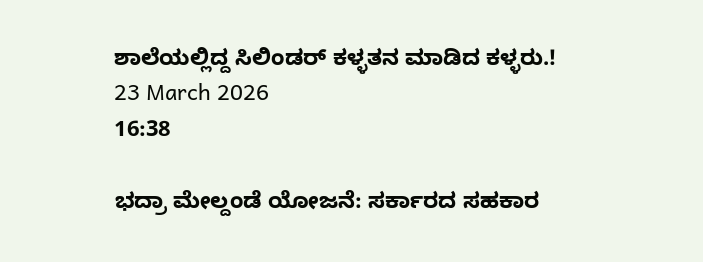ಶಾಲೆಯಲ್ಲಿದ್ದ ಸಿಲಿಂಡರ್ ಕಳ್ಳತನ ಮಾಡಿದ ಕಳ್ಳರು.!
23 March 2026
16:38

ಭದ್ರಾ ಮೇಲ್ದಂಡೆ ಯೋಜನೆ: ಸರ್ಕಾರದ ಸಹಕಾರ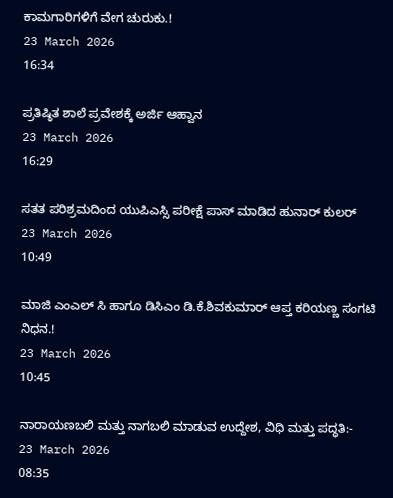ಕಾಮಗಾರಿಗಳಿಗೆ ವೇಗ ಚುರುಕು.!
23 March 2026
16:34

ಪ್ರತಿಷ್ಠಿತ ಶಾಲೆ ಪ್ರವೇಶಕ್ಕೆ ಅರ್ಜಿ ಆಹ್ವಾನ
23 March 2026
16:29

ಸತತ ಪರಿಶ್ರಮದಿಂದ ಯುಪಿಎಸ್ಸಿ ಪರೀಕ್ಷೆ ಪಾಸ್ ಮಾಡಿದ ಹುನಾರ್ ಕುಲರ್
23 March 2026
10:49

ಮಾಜಿ ಎಂಎಲ್ ಸಿ ಹಾಗೂ ಡಿಸಿಎಂ ಡಿ.ಕೆ.ಶಿವಕುಮಾರ್ ಆಪ್ತ ಕರಿಯಣ್ಣ ಸಂಗಟಿ ನಿಧನ.!
23 March 2026
10:45

ನಾರಾಯಣಬಲಿ ಮತ್ತು ನಾಗಬಲಿ ಮಾಡುವ ಉದ್ದೇಶ, ವಿಧಿ ಮತ್ತು ಪದ್ಧತಿ:-
23 March 2026
08:35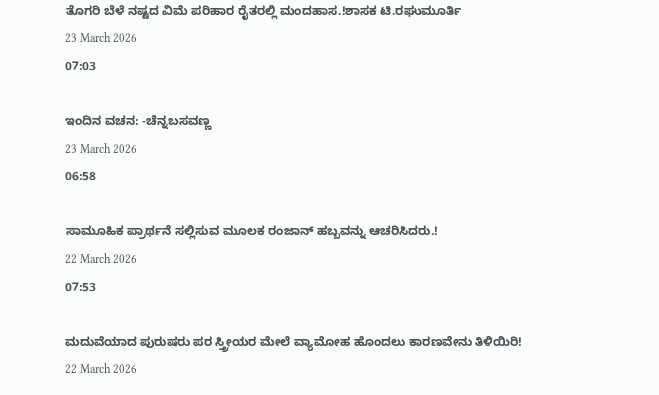ತೊಗರಿ ಬೆಳೆ ನಷ್ಟದ ವಿಮೆ ಪರಿಹಾರ ರೈತರಲ್ಲಿ ಮಂದಹಾಸ.!ಶಾಸಕ ಟಿ.ರಘುಮೂರ್ತಿ
23 March 2026
07:03

ಇಂದಿನ ವಚನ: -ಚೆನ್ನಬಸವಣ್ಣ
23 March 2026
06:58

ಸಾಮೂಹಿಕ ಪ್ರಾರ್ಥನೆ ಸಲ್ಲಿಸುವ ಮೂಲಕ ರಂಜಾನ್ ಹಬ್ಬವನ್ನು ಆಚರಿಸಿದರು.!
22 March 2026
07:53

ಮದುವೆಯಾದ ಪುರುಷರು ಪರ ಸ್ತ್ರೀಯರ ಮೇಲೆ ವ್ಯಾಮೋಹ ಹೊಂದಲು ಕಾರಣವೇನು ತಿಳಿಯಿರಿ!
22 March 2026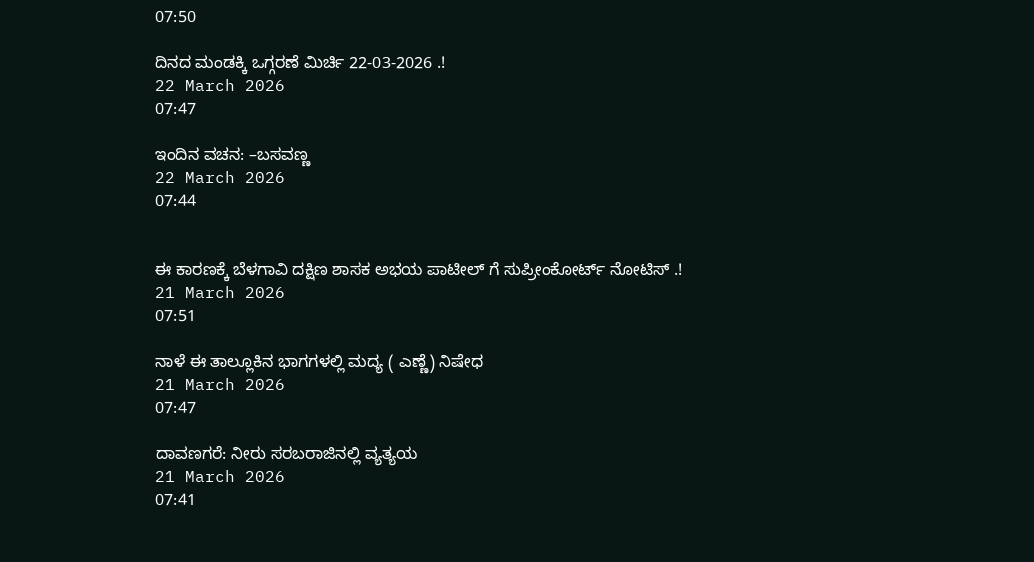07:50

ದಿನದ ಮಂಡಕ್ಕಿ ಒಗ್ಗರಣೆ ಮಿರ್ಚಿ 22-03-2026 .!
22 March 2026
07:47

ಇಂದಿನ ವಚನ: –ಬಸವಣ್ಣ
22 March 2026
07:44


ಈ ಕಾರಣಕ್ಕೆ ಬೆಳಗಾವಿ ದಕ್ಷಿಣ ಶಾಸಕ ಅಭಯ ಪಾಟೀಲ್ ಗೆ ಸುಪ್ರೀಂಕೋರ್ಟ್ ನೋಟಿಸ್ .!
21 March 2026
07:51

ನಾಳೆ ಈ ತಾಲ್ಲೂಕಿನ ಭಾಗಗಳಲ್ಲಿ ಮದ್ಯ ( ಎಣ್ಣೆ) ನಿಷೇಧ
21 March 2026
07:47

ದಾವಣಗರೆ: ನೀರು ಸರಬರಾಜಿನಲ್ಲಿ ವ್ಯತ್ಯಯ
21 March 2026
07:41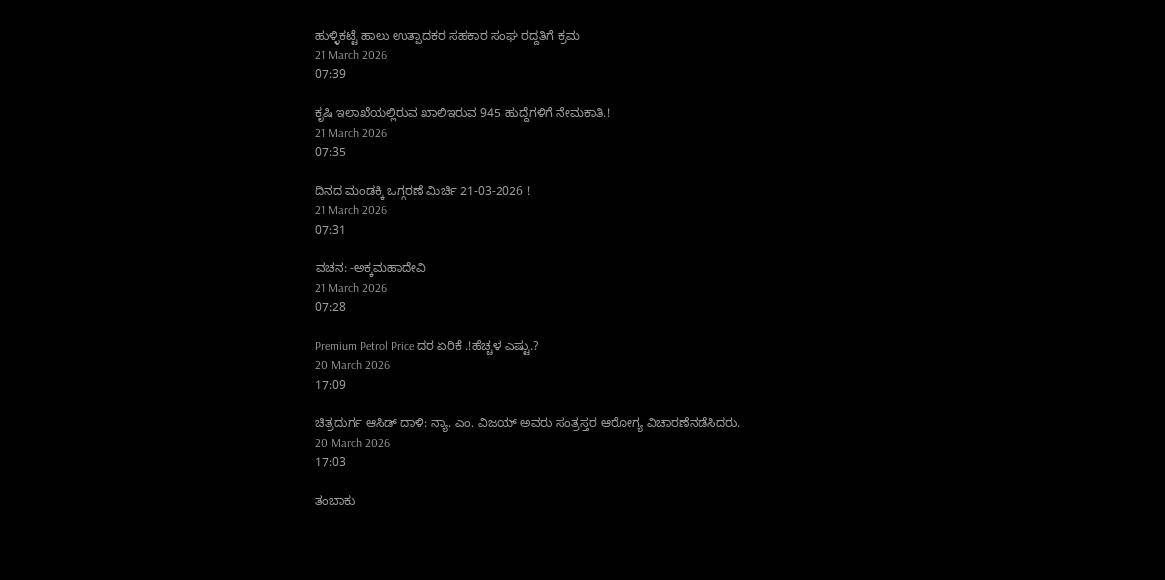ಹುಳ್ಳಿಕಟ್ಟೆ ಹಾಲು ಉತ್ಪಾದಕರ ಸಹಕಾರ ಸಂಘ ರದ್ದತಿಗೆ ಕ್ರಮ
21 March 2026
07:39

ಕೃಷಿ ಇಲಾಖೆಯಲ್ಲಿರುವ ಖಾಲಿಇರುವ 945 ಹುದ್ದೆಗಳಿಗೆ ನೇಮಕಾತಿ.!
21 March 2026
07:35

ದಿನದ ಮಂಡಕ್ಕಿ ಒಗ್ಗರಣೆ ಮಿರ್ಚಿ 21-03-2026 !
21 March 2026
07:31

ವಚನ: -ಅಕ್ಕಮಹಾದೇವಿ
21 March 2026
07:28

Premium Petrol Price ದರ ಏರಿಕೆ .!ಹೆಚ್ಚಳ ಎಷ್ಟು.?
20 March 2026
17:09

ಚಿತ್ರದುರ್ಗ ಆಸಿಡ್ ದಾಳಿ: ನ್ಯಾ. ಎಂ. ವಿಜಯ್ ಅವರು ಸಂತ್ರಸ್ತರ ಆರೋಗ್ಯ ವಿಚಾರಣೆನಡೆಸಿದರು.
20 March 2026
17:03

ತಂಬಾಕು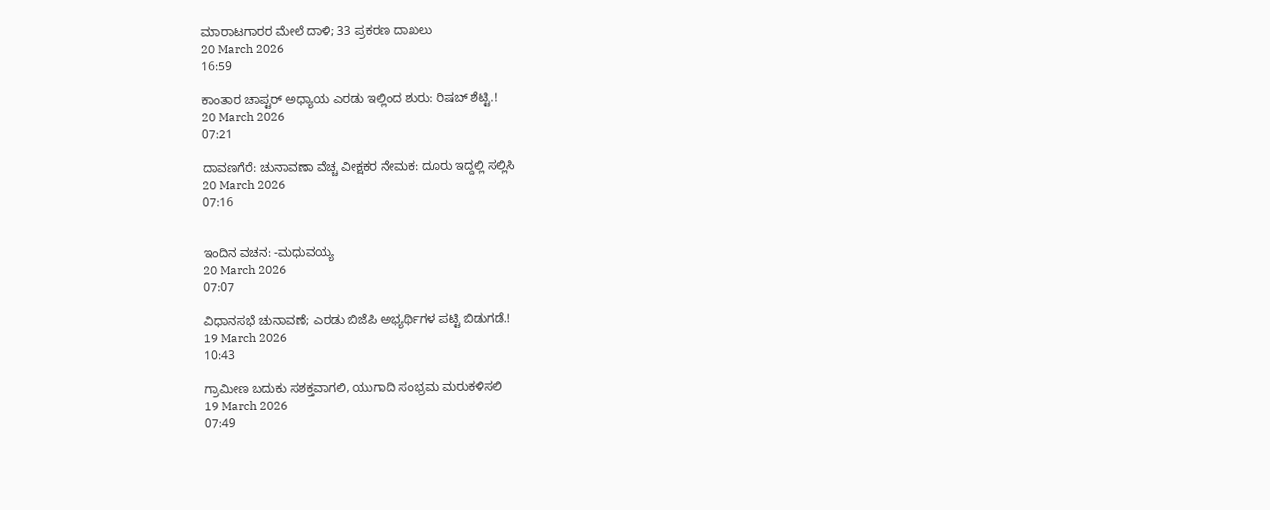ಮಾರಾಟಗಾರರ ಮೇಲೆ ದಾಳಿ; 33 ಪ್ರಕರಣ ದಾಖಲು
20 March 2026
16:59

ಕಾಂತಾರ ಚಾಪ್ಟರ್ ಅಧ್ಯಾಯ ಎರಡು ಇಲ್ಲಿಂದ ಶುರು: ರಿಷಬ್ ಶೆಟ್ಟಿ.!
20 March 2026
07:21

ದಾವಣಗೆರೆ: ಚುನಾವಣಾ ವೆಚ್ಚ ವೀಕ್ಷಕರ ನೇಮಕ: ದೂರು ಇದ್ದಲ್ಲಿ ಸಲ್ಲಿಸಿ
20 March 2026
07:16


ಇಂದಿನ ವಚನ: -ಮಧುವಯ್ಯ
20 March 2026
07:07

ವಿಧಾನಸಭೆ ಚುನಾವಣೆ; ಎರಡು ಬಿಜೆಪಿ ಅಭ್ಯರ್ಥಿಗಳ ಪಟ್ಟಿ ಬಿಡುಗಡೆ.!
19 March 2026
10:43

ಗ್ರಾಮೀಣ ಬದುಕು ಸಶಕ್ತವಾಗಲಿ, ಯುಗಾದಿ ಸಂಭ್ರಮ ಮರುಕಳಿಸಲಿ
19 March 2026
07:49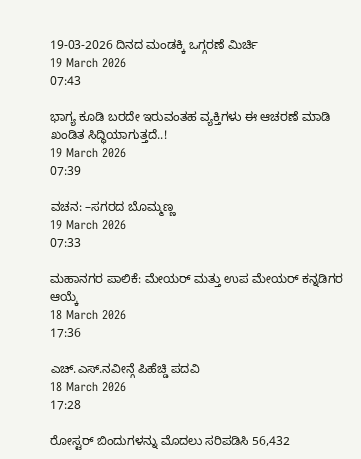19-03-2026 ದಿನದ ಮಂಡಕ್ಕಿ ಒಗ್ಗರಣೆ ಮಿರ್ಚಿ
19 March 2026
07:43

ಭಾಗ್ಯ ಕೂಡಿ ಬರದೇ ಇರುವಂತಹ ವ್ಯಕ್ತಿಗಳು ಈ ಆಚರಣೆ ಮಾಡಿ ಖಂಡಿತ ಸಿದ್ಧಿಯಾಗುತ್ತದೆ..!
19 March 2026
07:39

ವಚನ: –ಸಗರದ ಬೊಮ್ಮಣ್ಣ
19 March 2026
07:33

ಮಹಾನಗರ ಪಾಲಿಕೆ: ಮೇಯರ್ ಮತ್ತು ಉಪ ಮೇಯರ್ ಕನ್ನಡಿಗರ ಆಯ್ಕೆ
18 March 2026
17:36

ಎಚ್.ಎಸ್.ನವೀನ್ಗೆ ಪಿಹೆಚ್ಡಿ ಪದವಿ
18 March 2026
17:28

ರೋಸ್ಟರ್ ಬಿಂದುಗಳನ್ನು ಮೊದಲು ಸರಿಪಡಿಸಿ 56,432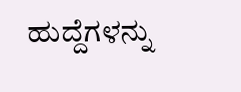ಹುದ್ದೆಗಳನ್ನು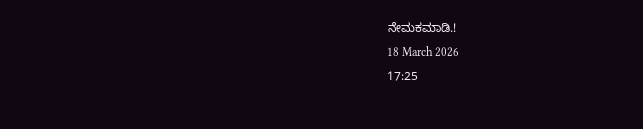ನೇಮಕಮಾಡಿ.!
18 March 2026
17:25